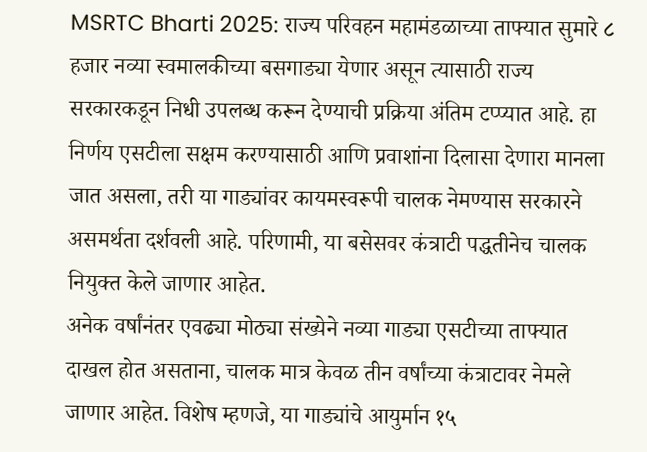MSRTC Bharti 2025: राज्य परिवहन महामंडळाच्या ताफ्यात सुमारे ८ हजार नव्या स्वमालकीच्या बसगाड्या येणार असून त्यासाठी राज्य सरकारकडून निधी उपलब्ध करून देण्याची प्रक्रिया अंतिम टप्प्यात आहे. हा निर्णय एसटीला सक्षम करण्यासाठी आणि प्रवाशांना दिलासा देणारा मानला जात असला, तरी या गाड्यांवर कायमस्वरूपी चालक नेमण्यास सरकारने असमर्थता दर्शवली आहे. परिणामी, या बसेसवर कंत्राटी पद्धतीनेच चालक नियुक्त केले जाणार आहेत.
अनेक वर्षांनंतर एवढ्या मोठ्या संख्येने नव्या गाड्या एसटीच्या ताफ्यात दाखल होत असताना, चालक मात्र केवळ तीन वर्षांच्या कंत्राटावर नेमले जाणार आहेत. विशेष म्हणजे, या गाड्यांचे आयुर्मान १५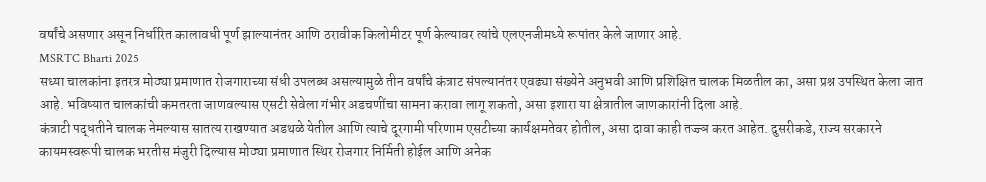वर्षांचे असणार असून निर्धारित कालावधी पूर्ण झाल्यानंतर आणि ठरावीक किलोमीटर पूर्ण केल्यावर त्यांचे एलएनजीमध्ये रूपांतर केले जाणार आहे.
MSRTC Bharti 2025
सध्या चालकांना इतरत्र मोठ्या प्रमाणात रोजगाराच्या संधी उपलब्ध असल्यामुळे तीन वर्षांचे कंत्राट संपल्यानंतर एवढ्या संख्येने अनुभवी आणि प्रशिक्षित चालक मिळतील का, असा प्रश्न उपस्थित केला जात आहे. भविष्यात चालकांची कमतरता जाणवल्यास एसटी सेवेला गंभीर अडचणींचा सामना करावा लागू शकतो, असा इशारा या क्षेत्रातील जाणकारांनी दिला आहे.
कंत्राटी पद्धतीने चालक नेमल्यास सातत्य राखण्यात अडथळे येतील आणि त्याचे दूरगामी परिणाम एसटीच्या कार्यक्षमतेवर होतील, असा दावा काही तज्ज्ञ करत आहेत. दुसरीकडे, राज्य सरकारने कायमस्वरूपी चालक भरतीस मंजुरी दिल्यास मोठ्या प्रमाणात स्थिर रोजगार निर्मिती होईल आणि अनेक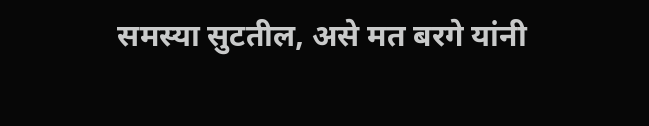समस्या सुटतील, असे मत बरगे यांनी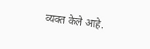व्यक्त केले आहे.